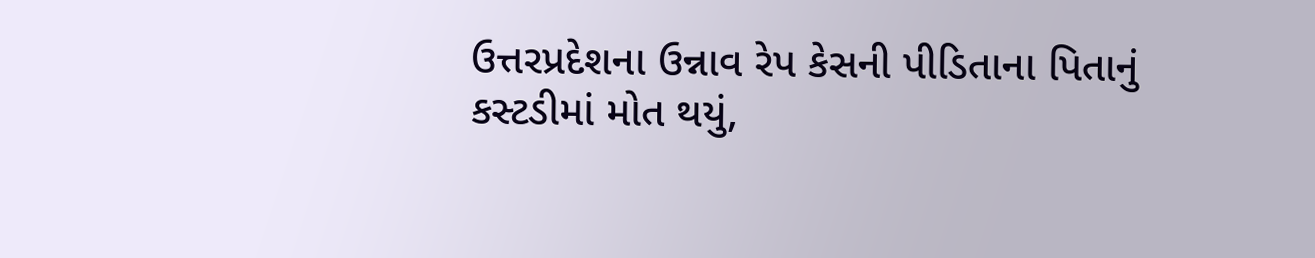ઉત્તરપ્રદેશના ઉન્નાવ રેપ કેસની પીડિતાના પિતાનું કસ્ટડીમાં મોત થયું,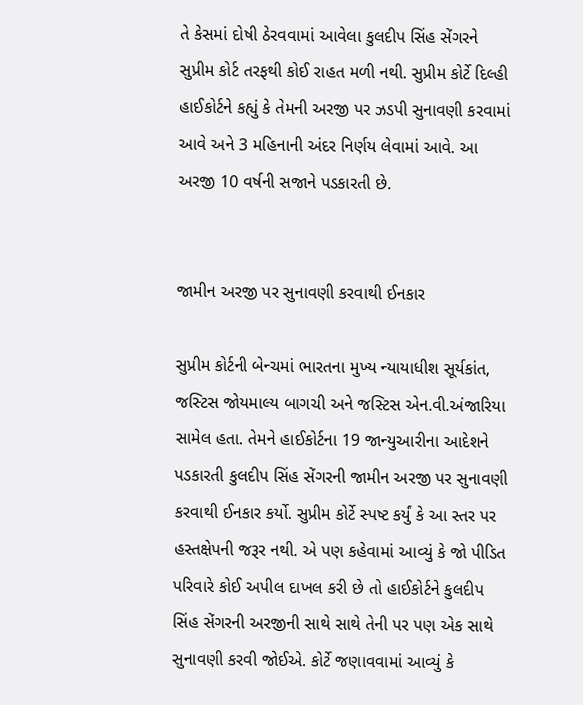તે કેસમાં દોષી ઠેરવવામાં આવેલા કુલદીપ સિંહ સેંગરને સુપ્રીમ કોર્ટ તરફથી કોઈ રાહત મળી નથી. સુપ્રીમ કોર્ટે દિલ્હી હાઈકોર્ટને કહ્યું કે તેમની અરજી પર ઝડપી સુનાવણી કરવામાં આવે અને 3 મહિનાની અંદર નિર્ણય લેવામાં આવે. આ અરજી 10 વર્ષની સજાને પડકારતી છે.


જામીન અરજી પર સુનાવણી કરવાથી ઈનકાર

સુપ્રીમ કોર્ટની બેન્ચમાં ભારતના મુખ્ય ન્યાયાધીશ સૂર્યકાંત, જસ્ટિસ જોયમાલ્ય બાગચી અને જસ્ટિસ એન.વી.અંજારિયા સામેલ હતા. તેમને હાઈકોર્ટના 19 જાન્યુઆરીના આદેશને પડકારતી કુલદીપ સિંહ સેંગરની જામીન અરજી પર સુનાવણી કરવાથી ઈનકાર કર્યો. સુપ્રીમ કોર્ટે સ્પષ્ટ કર્યું કે આ સ્તર પર હસ્તક્ષેપની જરૂર નથી. એ પણ કહેવામાં આવ્યું કે જો પીડિત પરિવારે કોઈ અપીલ દાખલ કરી છે તો હાઈકોર્ટને કુલદીપ સિંહ સેંગરની અરજીની સાથે સાથે તેની પર પણ એક સાથે સુનાવણી કરવી જોઈએ. કોર્ટે જણાવવામાં આવ્યું કે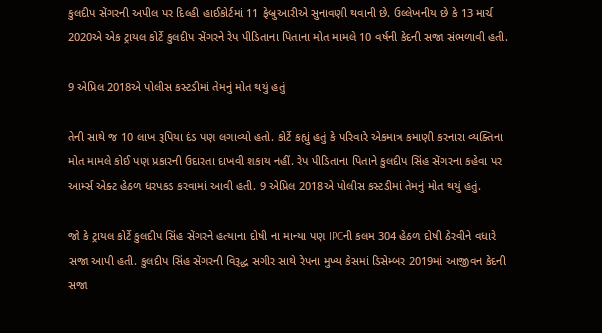કુલદીપ સેંગરની અપીલ પર દિલ્હી હાઈકોર્ટમાં 11 ફેબ્રુઆરીએ સુનાવણી થવાની છે. ઉલ્લેખનીય છે કે 13 માર્ચ 2020એ એક ટ્રાયલ કોર્ટે કુલદીપ સેંગરને રેપ પીડિતાના પિતાના મોત મામલે 10 વર્ષની કેદની સજા સંભળાવી હતી.

9 એપ્રિલ 2018એ પોલીસ કસ્ટડીમાં તેમનું મોત થયું હતું

તેની સાથે જ 10 લાખ રૂપિયા દંડ પણ લગાવ્યો હતો. કોર્ટે કહ્યું હતું કે પરિવારે એકમાત્ર કમાણી કરનારા વ્યક્તિના મોત મામલે કોઈ પણ પ્રકારની ઉદારતા દાખવી શકાય નહીં. રેપ પીડિતાના પિતાને કુલદીપ સિંહ સેંગરના કહેવા પર આર્મ્સ એક્ટ હેઠળ ધરપકડ કરવામાં આવી હતી. 9 એપ્રિલ 2018એ પોલીસ કસ્ટડીમાં તેમનું મોત થયું હતું.

જો કે ટ્રાયલ કોર્ટે કુલદીપ સિંહ સેંગરને હત્યાના દોષી ના માન્યા પણ IPCની કલમ 304 હેઠળ દોષી ઠેરવીને વધારે સજા આપી હતી. કુલદીપ સિંહ સેંગરની વિરૂદ્ધ સગીર સાથે રેપના મુખ્ય કેસમાં ડિસેમ્બર 2019માં આજીવન કેદની સજા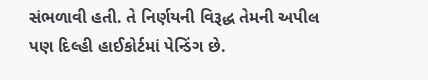સંભળાવી હતી. તે નિર્ણયની વિરૂદ્ધ તેમની અપીલ પણ દિલ્હી હાઈકોર્ટમાં પેન્ડિંગ છે.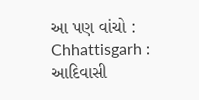આ પણ વાંચો : Chhattisgarh : આદિવાસી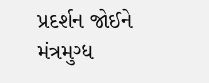પ્રદર્શન જોઈને મંત્રમુગ્ધ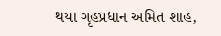થયા ગૃહપ્રધાન અમિત શાહ,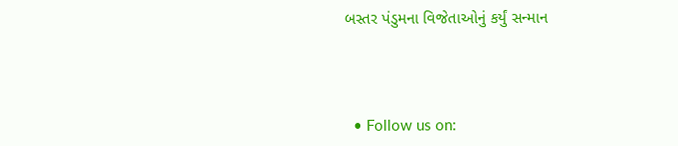બસ્તર પંડુમના વિજેતાઓનું કર્યું સન્માન




  • Follow us on: